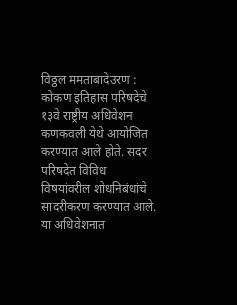विठ्ठल ममताबादेउरण : कोकण इतिहास परिषदेचे १३वे राष्ट्रीय अधिवेशन कणकवली येथे आयोजित करण्यात आले होते. सदर परिषदेत विविध विषयांवरील शोधनिबंधांचे सादरीकरण करण्यात आले. या अधिवेशनात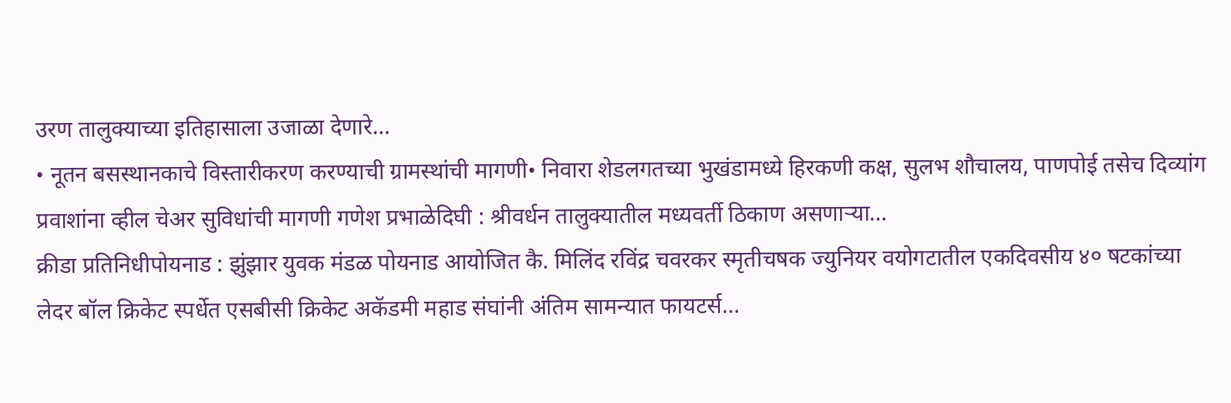उरण तालुक्याच्या इतिहासाला उजाळा देणारे…
• नूतन बसस्थानकाचे विस्तारीकरण करण्याची ग्रामस्थांची मागणी• निवारा शेडलगतच्या भुखंडामध्ये हिरकणी कक्ष, सुलभ शौचालय, पाणपोई तसेच दिव्यांग प्रवाशांना व्हील चेअर सुविधांची मागणी गणेश प्रभाळेदिघी : श्रीवर्धन तालुक्यातील मध्यवर्ती ठिकाण असणाऱ्या…
क्रीडा प्रतिनिधीपोयनाड : झुंझार युवक मंडळ पोयनाड आयोजित कै. मिलिंद रविंद्र चवरकर स्मृतीचषक ज्युनियर वयोगटातील एकदिवसीय ४० षटकांच्या लेदर बॉल क्रिकेट स्पर्धेत एसबीसी क्रिकेट अकॅडमी महाड संघांनी अंतिम सामन्यात फायटर्स…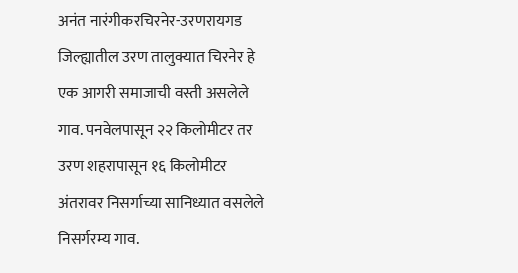अनंत नारंगीकरचिरनेर-उरणरायगड जिल्ह्यातील उरण तालुक्यात चिरनेर हे एक आगरी समाजाची वस्ती असलेले गाव. पनवेलपासून २२ किलोमीटर तर उरण शहरापासून १६ किलोमीटर अंतरावर निसर्गाच्या सानिध्यात वसलेले निसर्गरम्य गाव.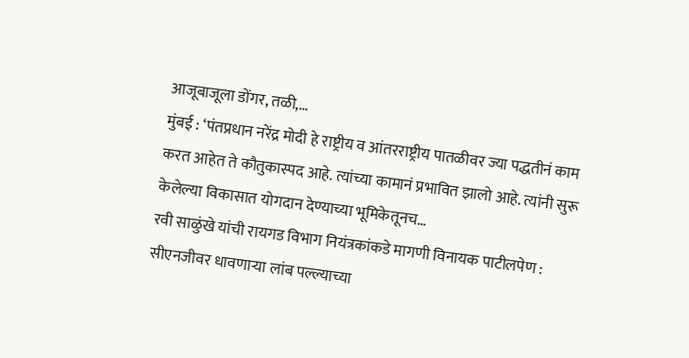आजूबाजूला डोंगर, तळी,…
मुंबई : ‘पंतप्रधान नरेंद्र मोदी हे राष्ट्रीय व आंतरराष्ट्रीय पातळीवर ज्या पद्धतीनं काम करत आहेत ते कौतुकास्पद आहे. त्यांच्या कामानं प्रभावित झालो आहे. त्यांनी सुरू केलेल्या विकासात योगदान देण्याच्या भूमिकेतूनच…
रवी साळुंखे यांची रायगड विभाग नियंत्रकांकडे मागणी विनायक पाटीलपेण : सीएनजीवर धावणाऱ्या लांब पल्ल्याच्या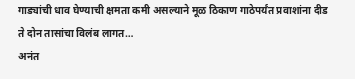गाड्यांची धाव घेण्याची क्षमता कमी असल्याने मूळ ठिकाण गाठेपर्यंत प्रवाशांना दीड ते दोन तासांचा विलंब लागत…
अनंत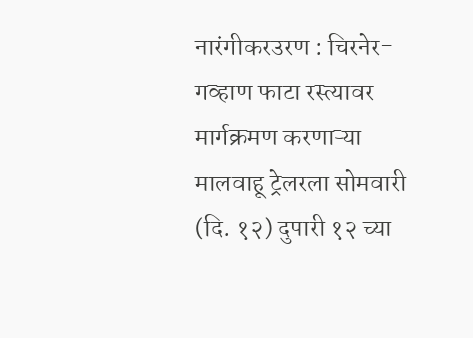नारंगीकरउरण : चिरनेर-गव्हाण फाटा रस्त्यावर मार्गक्रमण करणाऱ्या मालवाहू ट्रेलरला सोमवारी (दि. १२) दुपारी १२ च्या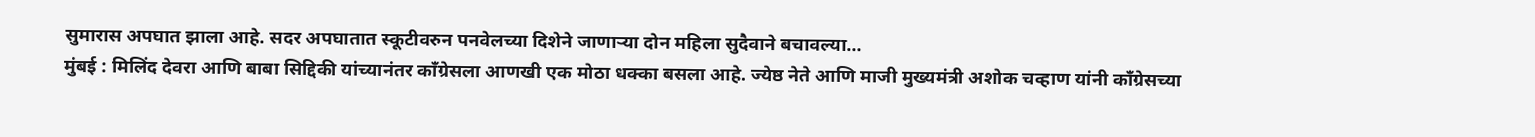सुमारास अपघात झाला आहे. सदर अपघातात स्कूटीवरुन पनवेलच्या दिशेने जाणाऱ्या दोन महिला सुदैवाने बचावल्या…
मुंबई : मिलिंद देवरा आणि बाबा सिद्दिकी यांच्यानंतर काँग्रेसला आणखी एक मोठा धक्का बसला आहे. ज्येष्ठ नेते आणि माजी मुख्यमंत्री अशोक चव्हाण यांनी काँग्रेसच्या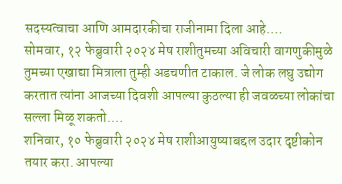सदस्यत्वाचा आणि आमदारकीचा राजीनामा दिला आहे.…
सोमवार, १२ फेब्रुवारी २०२४ मेष राशीतुमच्या अविचारी वागणुकीमुळे तुमच्या एखाद्या मित्राला तुम्ही अडचणीत टाकाल. जे लोक लघु उद्योग करतात त्यांना आजच्या दिवशी आपल्या कुठल्या ही जवळच्या लोकांचा सल्ला मिळू शकतो.…
शनिवार, १० फेब्रुवारी २०२४ मेष राशीआयुष्याबद्दल उदार दृष्टीकोन तयार करा. आपल्या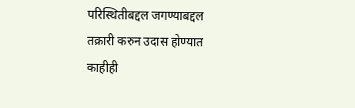परिस्थितीबद्दल जगण्याबद्दल तक्रारी करुन उदास होण्यात काहीही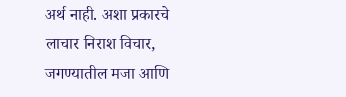अर्थ नाही. अशा प्रकारचे लाचार निराश विचार, जगण्यातील मजा आणि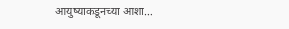आयुष्याकडूनच्या आशा…